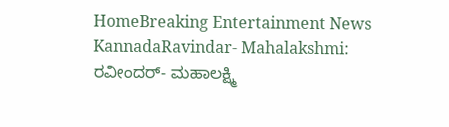HomeBreaking Entertainment News KannadaRavindar- Mahalakshmi: ರವೀಂದರ್‌- ಮಹಾಲಕ್ಷ್ಮಿ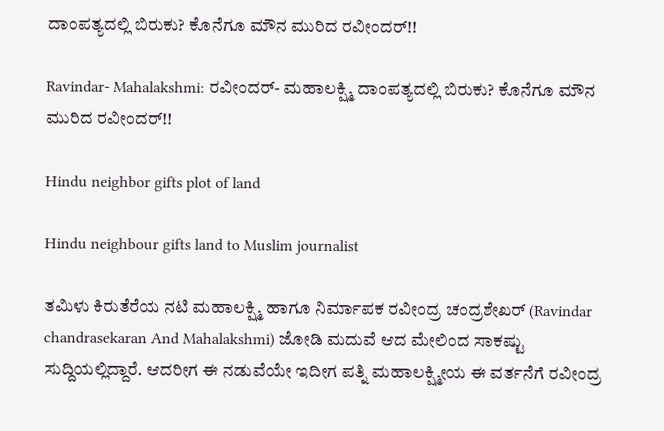ದಾಂಪತ್ಯದಲ್ಲಿ ಬಿರುಕು? ಕೊನೆಗೂ ಮೌನ ಮುರಿದ ರವೀಂದರ್!!

Ravindar- Mahalakshmi: ರವೀಂದರ್‌- ಮಹಾಲಕ್ಷ್ಮಿ ದಾಂಪತ್ಯದಲ್ಲಿ ಬಿರುಕು? ಕೊನೆಗೂ ಮೌನ ಮುರಿದ ರವೀಂದರ್!!

Hindu neighbor gifts plot of land

Hindu neighbour gifts land to Muslim journalist

ತಮಿಳು ಕಿರುತೆರೆಯ ನಟಿ ಮಹಾಲಕ್ಷ್ಮಿ ಹಾಗೂ ನಿರ್ಮಾಪಕ ರವೀಂದ್ರ ಚಂದ್ರಶೇಖರ್ (Ravindar chandrasekaran And Mahalakshmi) ಜೋಡಿ ಮದುವೆ ಆದ ಮೇಲಿಂದ ಸಾಕಷ್ಟು ಸುದ್ದಿಯಲ್ಲಿದ್ದಾರೆ. ಆದರೀಗ ಈ ನಡುವೆಯೇ ಇದೀಗ ಪತ್ನಿ ಮಹಾಲಕ್ಷ್ಮೀಯ ಈ ವರ್ತನೆಗೆ ರವೀಂದ್ರ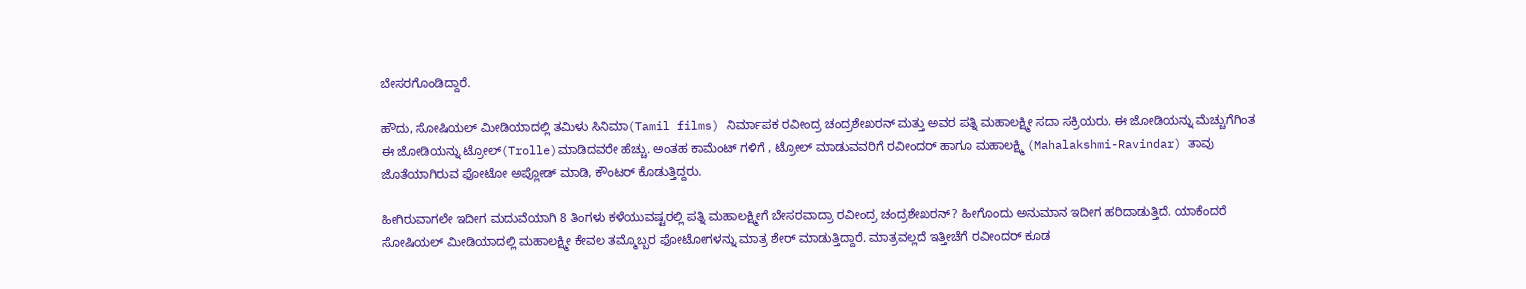ಬೇಸರಗೊಂಡಿದ್ದಾರೆ.

ಹೌದು, ಸೋಷಿಯಲ್‌ ಮೀಡಿಯಾದಲ್ಲಿ ತಮಿಳು ಸಿನಿಮಾ(Tamil films) ನಿರ್ಮಾಪಕ ರವೀಂದ್ರ ಚಂದ್ರಶೇಖರನ್‌ ಮತ್ತು ಅವರ ಪತ್ನಿ ಮಹಾಲಕ್ಷ್ಮೀ ಸದಾ ಸಕ್ರಿಯರು. ಈ ಜೋಡಿಯನ್ನು ಮೆಚ್ಚುಗೆಗಿಂತ ಈ ಜೋಡಿಯನ್ನು ಟ್ರೋಲ್‌(Trolle)ಮಾಡಿದವರೇ ಹೆಚ್ಚು. ಅಂತಹ‌ ಕಾಮೆಂಟ್ ಗಳಿಗೆ , ಟ್ರೋಲ್ ಮಾಡುವವರಿಗೆ ರವೀಂದರ್‌ ಹಾಗೂ ಮಹಾಲಕ್ಷ್ಮಿ (Mahalakshmi-Ravindar) ತಾವು ಜೊತೆಯಾಗಿರುವ ಫೋಟೋ ಅಪ್ಲೋಡ್ ಮಾಡಿ, ಕೌಂಟರ್ ಕೊಡುತ್ತಿದ್ದರು.

ಹೀಗಿರುವಾಗಲೇ ಇದೀಗ ಮದುವೆಯಾಗಿ 8 ತಿಂಗಳು ಕಳೆಯುವಷ್ಟರಲ್ಲಿ ಪತ್ನಿ ಮಹಾಲಕ್ಷ್ಮೀಗೆ ಬೇಸರವಾದ್ರಾ ರವೀಂದ್ರ ಚಂದ್ರಶೇಖರನ್‌? ಹೀಗೊಂದು ಅನುಮಾನ ಇದೀಗ ಹರಿದಾಡುತ್ತಿದೆ. ಯಾಕೆಂದರೆ ಸೋಷಿಯಲ್‌ ಮೀಡಿಯಾದಲ್ಲಿ ಮಹಾಲಕ್ಷ್ಮೀ ಕೇವಲ ತಮ್ಮೊಬ್ಬರ ಫೋಟೋಗಳನ್ನು ಮಾತ್ರ ಶೇರ್‌ ಮಾಡುತ್ತಿದ್ದಾರೆ. ಮಾತ್ರವಲ್ಲದೆ ಇತ್ತೀಚೆಗೆ ರವೀಂದರ್ ಕೂಡ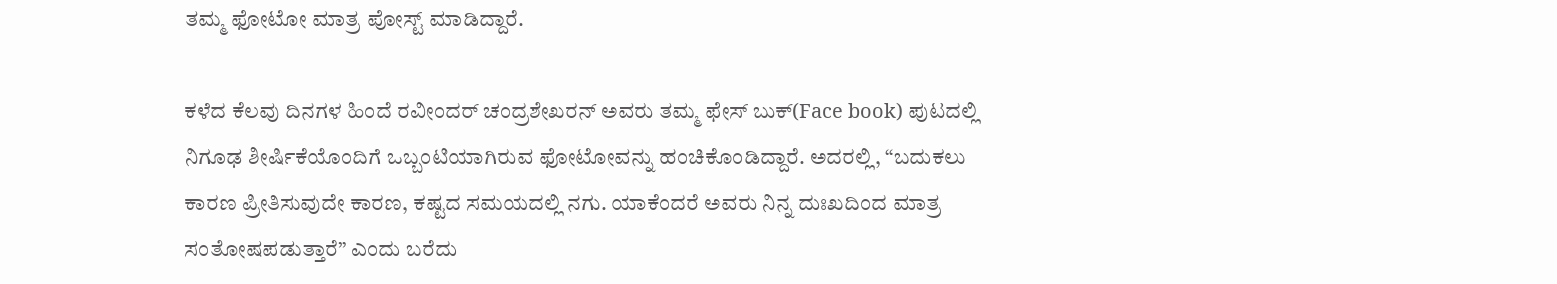ತಮ್ಮ ಫೋಟೋ ಮಾತ್ರ ಪೋಸ್ಟ್ ಮಾಡಿದ್ದಾರೆ.

ಕಳೆದ ಕೆಲವು ದಿನಗಳ ಹಿಂದೆ ರವೀಂದರ್ ಚಂದ್ರಶೇಖರನ್ ಅವರು ತಮ್ಮ ಫೇಸ್ ಬುಕ್(Face book) ಪುಟದಲ್ಲಿ ನಿಗೂಢ ಶೀರ್ಷಿಕೆಯೊಂದಿಗೆ ಒಬ್ಬಂಟಿಯಾಗಿರುವ ಫೋಟೋವನ್ನು ಹಂಚಿಕೊಂಡಿದ್ದಾರೆ. ಅದರಲ್ಲಿ, “ಬದುಕಲು ಕಾರಣ ಪ್ರೀತಿಸುವುದೇ ಕಾರಣ, ಕಷ್ಟದ ಸಮಯದಲ್ಲಿ ನಗು. ಯಾಕೆಂದರೆ ಅವರು ನಿನ್ನ ದುಃಖದಿಂದ ಮಾತ್ರ ಸಂತೋಷಪಡುತ್ತಾರೆ” ಎಂದು ಬರೆದು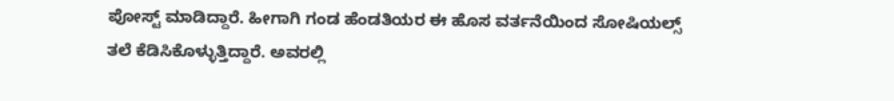ಪೋಸ್ಟ್ ಮಾಡಿದ್ದಾರೆ. ಹೀಗಾಗಿ ಗಂಡ ಹೆಂಡತಿಯರ ಈ ಹೊಸ ವರ್ತನೆಯಿಂದ ಸೋಷಿಯಲ್ಸ್ ತಲೆ ಕೆಡಿಸಿಕೊಳ್ಳುತ್ತಿದ್ದಾರೆ. ಅವರಲ್ಲಿ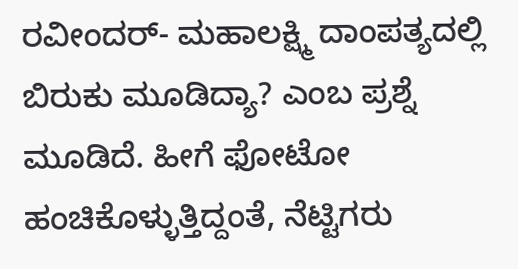ರವೀಂದರ್‌- ಮಹಾಲಕ್ಷ್ಮಿ ದಾಂಪತ್ಯದಲ್ಲಿ ಬಿರುಕು ಮೂಡಿದ್ಯಾ? ಎಂಬ ಪ್ರಶ್ನೆ ಮೂಡಿದೆ. ಹೀಗೆ ಫೋಟೋ ಹಂಚಿಕೊಳ್ಳುತ್ತಿದ್ದಂತೆ, ನೆಟ್ಟಿಗರು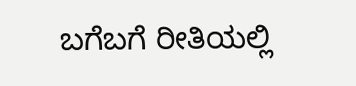ಬಗೆಬಗೆ ರೀತಿಯಲ್ಲಿ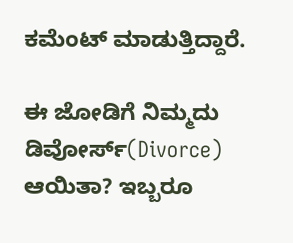ಕಮೆಂಟ್‌ ಮಾಡುತ್ತಿದ್ದಾರೆ.

ಈ ಜೋಡಿಗೆ ನಿಮ್ಮದು ಡಿವೋರ್ಸ್‌(Divorce) ಆಯಿತಾ? ಇಬ್ಬರೂ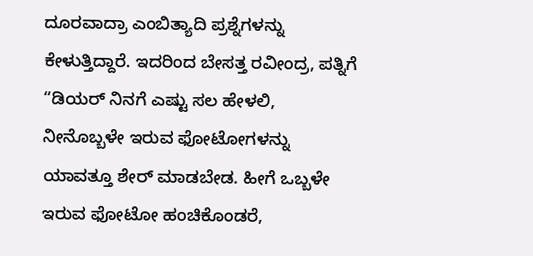ದೂರವಾದ್ರಾ ಎಂಬಿತ್ಯಾದಿ ಪ್ರಶ್ನೆಗಳನ್ನು ಕೇಳುತ್ತಿದ್ದಾರೆ. ಇದರಿಂದ ಬೇಸತ್ತ ರವೀಂದ್ರ, ಪತ್ನಿಗೆ “ಡಿಯರ್‌ ನಿನಗೆ ಎಷ್ಟು ಸಲ ಹೇಳಲಿ, ನೀನೊಬ್ಬಳೇ ಇರುವ ಫೋಟೋಗಳನ್ನು ಯಾವತ್ತೂ ಶೇರ್‌ ಮಾಡಬೇಡ. ಹೀಗೆ ಒಬ್ಬಳೇ ಇರುವ ಫೋಟೋ ಹಂಚಿಕೊಂಡರೆ,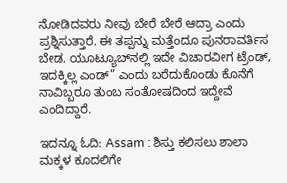ನೋಡಿದವರು ನೀವು ಬೇರೆ ಬೇರೆ ಆದ್ರಾ ಎಂದು ಪ್ರಶ್ನಿಸುತ್ತಾರೆ. ಈ ತಪ್ಪನ್ನು ಮತ್ತೆಂದೂ ಪುನರಾವರ್ತಿಸ ಬೇಡ. ಯೂಟ್ಯೂಬ್‌ನಲ್ಲಿ ಇದೇ ವಿಚಾರವೀಗ ಟ್ರೆಂಡ್‌, ಇದಕ್ಕಿಲ್ಲ ಎಂಡ್‌” ಎಂದು ಬರೆದುಕೊಂಡು ಕೊನೆಗೆ ನಾವಿಬ್ಬರೂ ತುಂಬ ಸಂತೋಷದಿಂದ ಇದ್ದೇವೆ ಎಂದಿದ್ದಾರೆ.

ಇದನ್ನೂ ಓದಿ: Assam : ಶಿಸ್ತು ಕಲಿಸಲು ಶಾಲಾ ಮಕ್ಕಳ ಕೂದಲಿಗೇ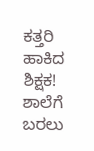ಕತ್ತರಿ ಹಾಕಿದ ಶಿಕ್ಷಕ! ಶಾಲೆಗೆ ಬರಲು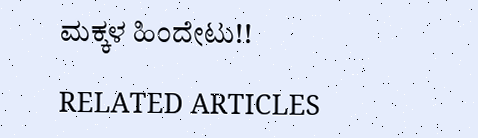ಮಕ್ಕಳ ಹಿಂದೇಟು!!

RELATED ARTICLES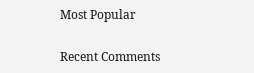Most Popular

Recent Comments